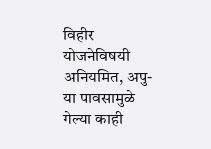विहीर योजनेविषयी अनियमित, अपु-या पावसामुळे गेल्या काही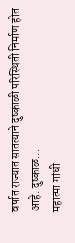वर्षात राज्यात सातत्याने दुष्काळी परिस्थिती निर्माण होत आहे. दुष्काळ...
महात्मा गांधी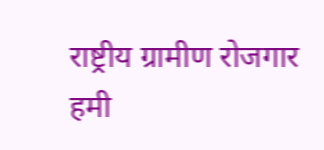राष्ट्रीय ग्रामीण रोजगार हमी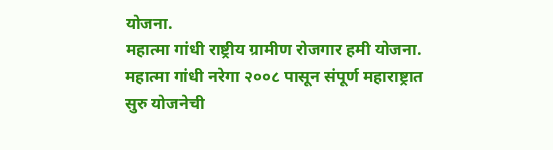योजना.
महात्मा गांधी राष्ट्रीय ग्रामीण रोजगार हमी योजना. महात्मा गांधी नरेगा २००८ पासून संपूर्ण महाराष्ट्रात सुरु योजनेची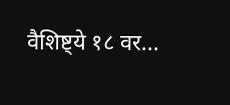वैशिष्ट्ये १८ वर...